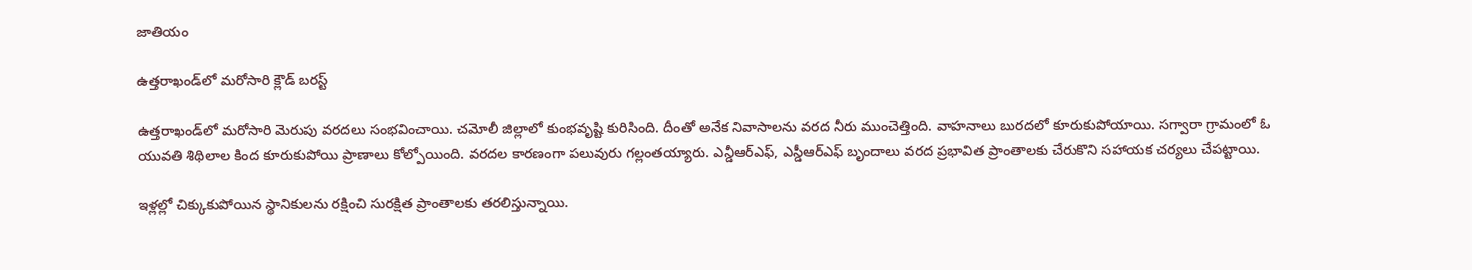జాతియం

ఉత్తరాఖండ్‌లో మరోసారి క్లౌడ్ బరస్ట్

ఉత్తరాఖండ్‌లో మరోసారి మెరుపు వరదలు సంభవించాయి. చమోలీ జిల్లాలో కుంభవృష్టి కురిసింది. దీంతో అనేక నివాసాలను వరద నీరు ముంచెత్తింది. వాహనాలు బురదలో కూరుకుపోయాయి. సగ్వారా గ్రామంలో ఓ యువతి శిథిలాల కింద కూరుకుపోయి ప్రాణాలు కోల్పోయింది. వరదల కారణంగా పలువురు గల్లంతయ్యారు. ఎన్డీఆర్‌ఎఫ్‌, ఎస్డీఆర్‌ఎఫ్‌ బృందాలు వరద ప్రభావిత ప్రాంతాలకు చేరుకొని సహాయక చర్యలు చేపట్టాయి.

ఇళ్లల్లో చిక్కుకుపోయిన స్థానికులను రక్షించి సురక్షిత ప్రాంతాలకు తరలిస్తున్నాయి.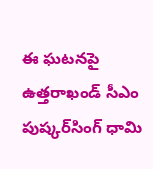ఈ ఘటనపై ఉత్తరాఖండ్‌ సీఎం పుష్కర్‌సింగ్‌ ధామి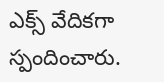ఎక్స్‌ వేదికగా స్పందించారు.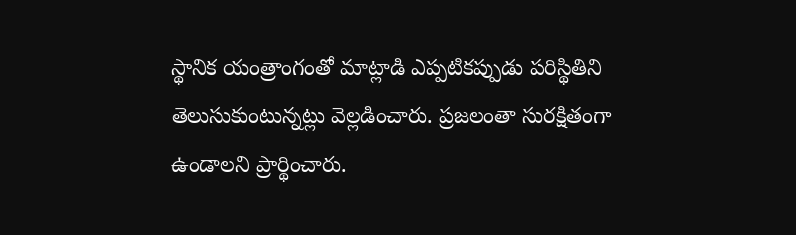స్థానిక యంత్రాంగంతో మాట్లాడి ఎప్పటికప్పుడు పరిస్థితిని తెలుసుకుంటున్నట్లు వెల్లడించారు. ప్రజలంతా సురక్షితంగా ఉండాలని ప్రార్థించారు.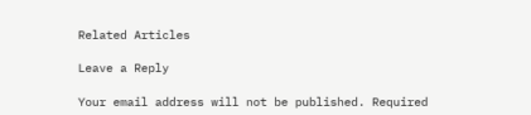Related Articles

Leave a Reply

Your email address will not be published. Required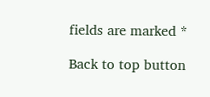fields are marked *

Back to top button